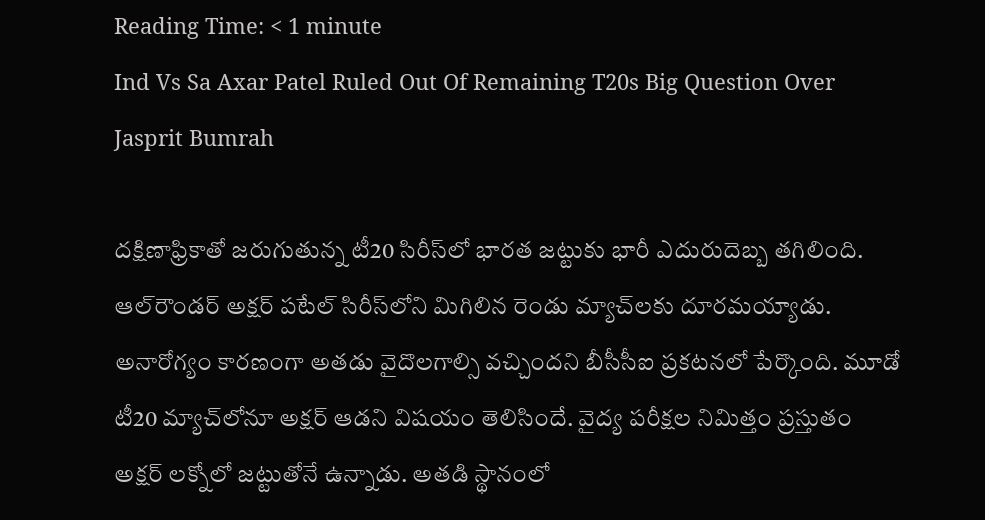Reading Time: < 1 minute
Ind Vs Sa Axar Patel Ruled Out Of Remaining T20s Big Question Over Jasprit Bumrah

దక్షిణాఫ్రికాతో జరుగుతున్న టీ20 సిరీస్‌లో భారత జట్టుకు భారీ ఎదురుదెబ్బ తగిలింది. ఆల్‌రౌండర్‌ అక్షర్‌ పటేల్‌ సిరీస్‌లోని మిగిలిన రెండు మ్యాచ్‌లకు దూరమయ్యాడు. అనారోగ్యం కారణంగా అతడు వైదొలగాల్సి వచ్చిందని బీసీసీఐ ప్రకటనలో పేర్కొంది. మూడో టీ20 మ్యాచ్‌లోనూ అక్షర్‌ ఆడని విషయం తెలిసిందే. వైద్య పరీక్షల నిమిత్తం ప్రస్తుతం అక్షర్‌ లక్నోలో జట్టుతోనే ఉన్నాడు. అతడి స్థానంలో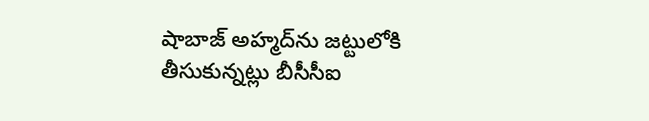షాబాజ్ అహ్మద్‌ను జట్టులోకి తీసుకున్నట్లు బీసీసీఐ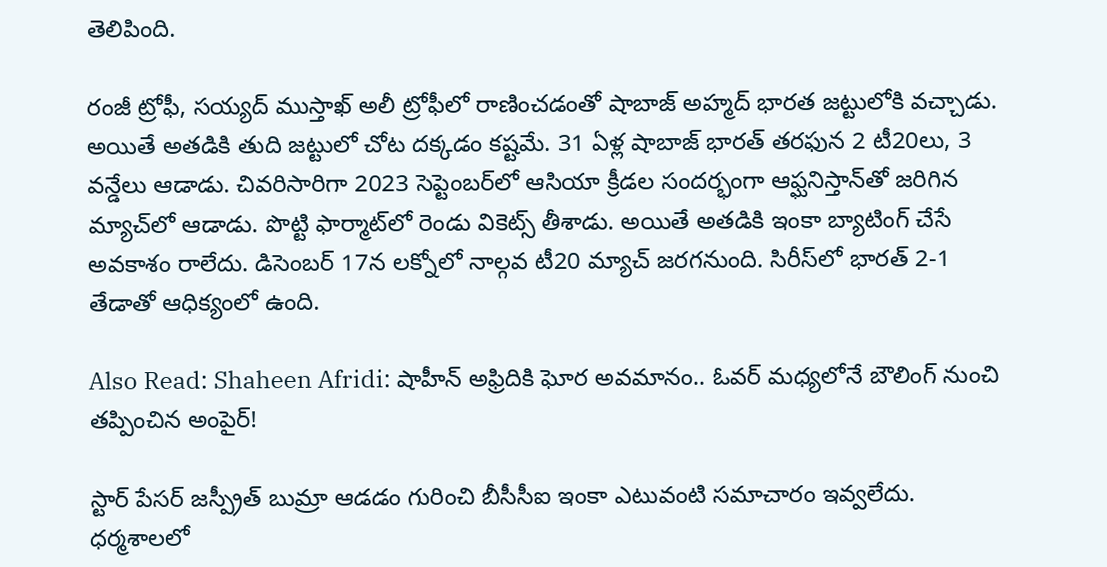తెలిపింది.

రంజీ ట్రోఫీ, సయ్యద్‌ ముస్తాఖ్‌ అలీ ట్రోఫీలో రాణించడంతో షాబాజ్ అహ్మద్‌ భారత జట్టులోకి వచ్చాడు. అయితే అతడికి తుది జట్టులో చోట దక్కడం కష్టమే. 31 ఏళ్ల షాబాజ్‌ భారత్‌ తరఫున 2 టీ20లు, 3 వన్డేలు ఆడాడు. చివరిసారిగా 2023 సెప్టెంబర్‌లో ఆసియా క్రీడల సందర్భంగా ఆఫ్ఘనిస్తాన్‌తో జరిగిన మ్యాచ్‌లో ఆడాడు. పొట్టి ఫార్మాట్‌లో రెండు వికెట్స్ తీశాడు. అయితే అతడికి ఇంకా బ్యాటింగ్ చేసే అవకాశం రాలేదు. డిసెంబర్ 17న లక్నోలో నాల్గవ టీ20 మ్యాచ్ జరగనుంది. సిరీస్‌లో భారత్ 2-1 తేడాతో ఆధిక్యంలో ఉంది.

Also Read: Shaheen Afridi: షాహీన్ అఫ్రిదికి ఘోర అవమానం.. ఓవర్ మధ్యలోనే బౌలింగ్ నుంచి తప్పించిన అంపైర్!

స్టార్ పేసర్ జస్ప్రీత్ బుమ్రా ఆడడం గురించి బీసీసీఐ ఇంకా ఎటువంటి సమాచారం ఇవ్వలేదు. ధర్మశాలలో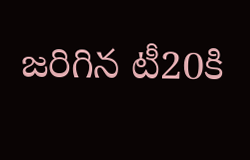జరిగిన టీ20కి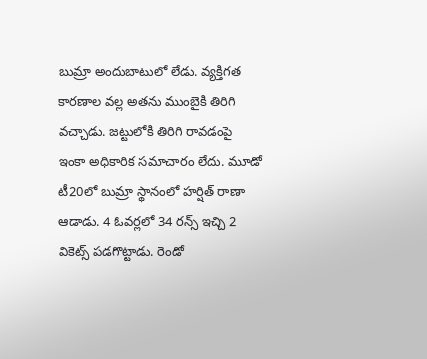బుమ్రా అందుబాటులో లేడు. వ్యక్తిగత కారణాల వల్ల అతను ముంబైకి తిరిగి వచ్చాడు. జట్టులోకి తిరిగి రావడంపై ఇంకా అధికారిక సమాచారం లేదు. మూడో టీ20లో బుమ్రా స్థానంలో హర్షిత్ రాణా ఆడాడు. 4 ఓవర్లలో 34 రన్స్ ఇచ్చి 2 వికెట్స్ పడగొట్టాడు. రెండో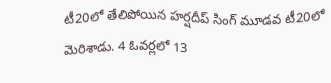టీ20లో తేలిపోయిన హర్షదీప్ సింగ్ మూడవ టీ20లో మెరిశాడు. 4 ఓవర్లలో 13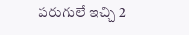పరుగులే ఇచ్చి 2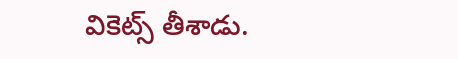వికెట్స్ తీశాడు.